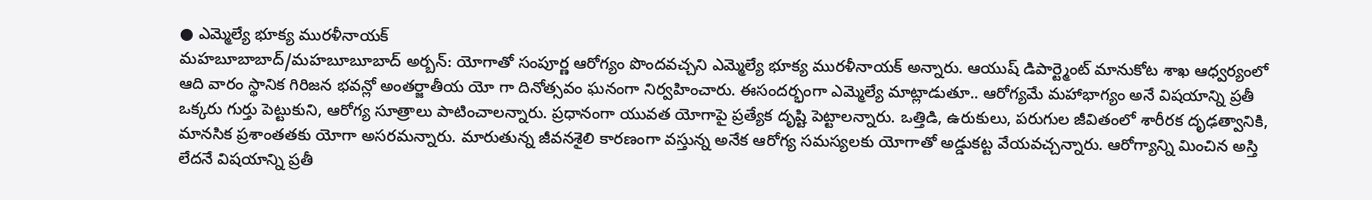● ఎమ్మెల్యే భూక్య మురళీనాయక్
మహబూబాబాద్/మహబూబూబాద్ అర్బన్: యోగాతో సంపూర్ణ ఆరోగ్యం పొందవచ్చని ఎమ్మెల్యే భూక్య మురళీనాయక్ అన్నారు. ఆయుష్ డిపార్ట్మెంట్ మానుకోట శాఖ ఆధ్వర్యంలో ఆది వారం స్థానిక గిరిజన భవన్లో అంతర్జాతీయ యో గా దినోత్సవం ఘనంగా నిర్వహించారు. ఈసందర్భంగా ఎమ్మెల్యే మాట్లాడుతూ.. ఆరోగ్యమే మహాభాగ్యం అనే విషయాన్ని ప్రతీ ఒక్కరు గుర్తు పెట్టుకుని, ఆరోగ్య సూత్రాలు పాటించాలన్నారు. ప్రధానంగా యువత యోగాపై ప్రత్యేక దృష్టి పెట్టాలన్నారు. ఒత్తిడి, ఉరుకులు, పరుగుల జీవితంలో శారీరక దృఢత్వానికి, మానసిక ప్రశాంతతకు యోగా అసరమన్నారు. మారుతున్న జీవనశైలి కారణంగా వస్తున్న అనేక ఆరోగ్య సమస్యలకు యోగాతో అడ్డుకట్ట వేయవచ్చన్నారు. ఆరోగ్యాన్ని మించిన అస్తి లేదనే విషయాన్ని ప్రతీ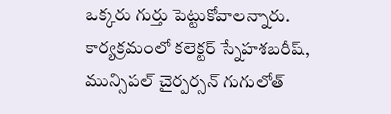ఒక్కరు గుర్తు పెట్టుకోవాలన్నారు. కార్యక్రమంలో కలెక్టర్ స్నేహశబరీష్, మున్సిపల్ చైర్పర్సన్ గుగులోత్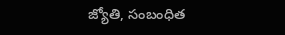జ్యోతి, సంబంధిత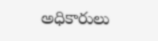అధికారులు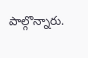పాల్గొన్నారు.